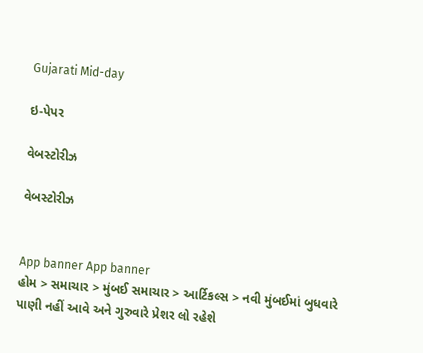Gujarati Mid-day

ઇ-પેપર

વેબસ્ટોરીઝ

વેબસ્ટોરીઝ


App banner App banner
હોમ > સમાચાર > મુંબઈ સમાચાર > આર્ટિકલ્સ > નવી મુંબઈમાં બુધવારે પાણી નહીં આવે અને ગુરુવારે પ્રેશર લો રહેશે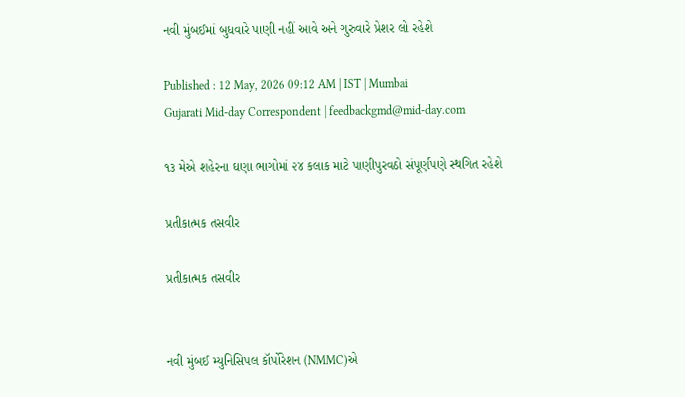નવી મુંબઈમાં બુધવારે પાણી નહીં આવે અને ગુરુવારે પ્રેશર લો રહેશે

Published : 12 May, 2026 09:12 AM | IST | Mumbai
Gujarati Mid-day Correspondent | feedbackgmd@mid-day.com

૧૩ મેએ શહેરના ઘણા ભાગોમાં ૨૪ કલાક માટે પાણીપુરવઠો સંપૂર્ણપણે સ્થગિત રહેશે

પ્રતીકાત્મક તસવીર

પ્રતીકાત્મક તસવીર


નવી મુંબઈ મ્યુનિસિપલ કૉર્પોરેશન (NMMC)એ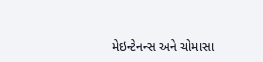મેઇન્ટેનન્સ અને ચોમાસા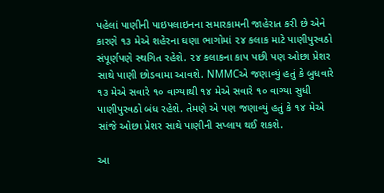પહેલાં પાણીની પાઇપલાઇનના સમારકામની જાહેરાત કરી છે એને કારણે ૧૩ મેએ શહેરના ઘણા ભાગોમાં ૨૪ કલાક માટે પાણીપુરવઠો સંપૂર્ણપણે સ્થગિત રહેશે. ૨૪ કલાકના કાપ પછી પણ ઓછા પ્રેશર સાથે પાણી છોડવામા આવશે. NMMCએ જણાવ્યું હતું કે બુધવારે ૧૩ મેએ સવારે ૧૦ વાગ્યાથી ૧૪ મેએ સવારે ૧૦ વાગ્યા સુધી પાણીપુરવઠો બંધ રહેશે. તેમણે એ પણ જણાવ્યું હતું કે ૧૪ મેએ સાંજે ઓછા પ્રેશર સાથે પાણીની સપ્લાય થઈ શકશે.

આ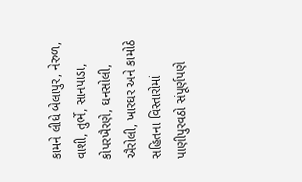કામને લીધે બેલાપુર, નેરુળ, વાશી, તુર્ભે, સાનપાડા, કોપરખૈરણે, ઘનસોલી, ઐરોલી, ખારઘર અને કામોઠે સહિતના વિસ્તારોમાં પાણીપુરવઠો સંપૂર્ણપણે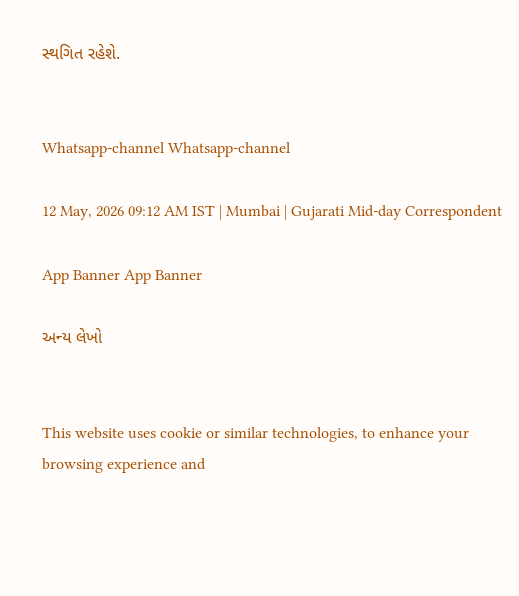સ્થગિત રહેશે.


Whatsapp-channel Whatsapp-channel

12 May, 2026 09:12 AM IST | Mumbai | Gujarati Mid-day Correspondent

App Banner App Banner

અન્ય લેખો


This website uses cookie or similar technologies, to enhance your browsing experience and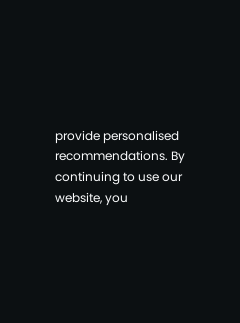provide personalised recommendations. By continuing to use our website, you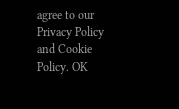agree to our Privacy Policy and Cookie Policy. OK